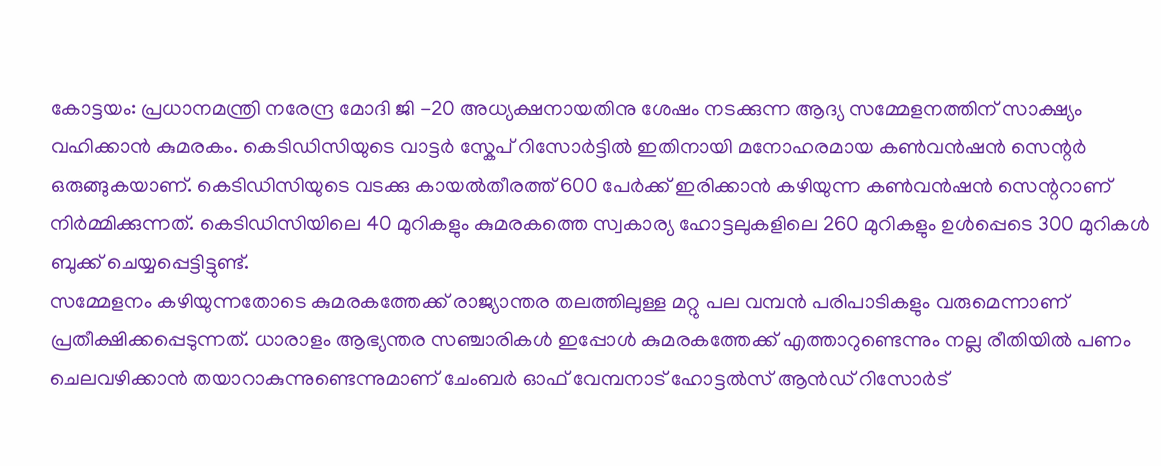കോട്ടയം: പ്രധാനമന്ത്രി നരേന്ദ്ര മോദി ജി -20 അധ്യക്ഷനായതിനു ശേഷം നടക്കുന്ന ആദ്യ സമ്മേളനത്തിന് സാക്ഷ്യം വഹിക്കാൻ കുമരകം. കെടിഡിസിയുടെ വാട്ടർ സ്കേപ് റിസോർട്ടിൽ ഇതിനായി മനോഹരമായ കൺവൻഷൻ സെന്റർ ഒരുങ്ങുകയാണ്. കെടിഡിസിയുടെ വടക്കു കായൽതീരത്ത് 600 പേർക്ക് ഇരിക്കാൻ കഴിയുന്ന കൺവൻഷൻ സെന്ററാണ് നിർമ്മിക്കുന്നത്. കെടിഡിസിയിലെ 40 മുറികളും കുമരകത്തെ സ്വകാര്യ ഹോട്ടലുകളിലെ 260 മുറികളും ഉൾപ്പെടെ 300 മുറികൾ ബുക്ക് ചെയ്യപ്പെട്ടിട്ടുണ്ട്.
സമ്മേളനം കഴിയുന്നതോടെ കുമരകത്തേക്ക് രാജ്യാന്തര തലത്തിലുള്ള മറ്റു പല വമ്പൻ പരിപാടികളും വരുമെന്നാണ് പ്രതീക്ഷിക്കപ്പെടുന്നത്. ധാരാളം ആഭ്യന്തര സഞ്ചാരികൾ ഇപ്പോൾ കുമരകത്തേക്ക് എത്താറുണ്ടെന്നും നല്ല രീതിയിൽ പണം ചെലവഴിക്കാൻ തയാറാകുന്നുണ്ടെന്നുമാണ് ചേംബർ ഓഫ് വേമ്പനാട് ഹോട്ടൽസ് ആൻഡ് റിസോർട്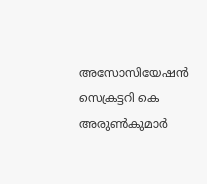അസോസിയേഷൻ സെക്രട്ടറി കെ അരുൺകുമാർ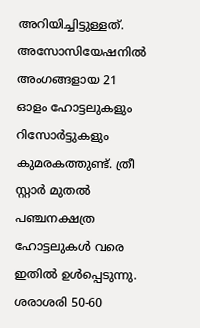അറിയിച്ചിട്ടുള്ളത്.
അസോസിയേഷനിൽ അംഗങ്ങളായ 21 ഓളം ഹോട്ടലുകളും റിസോർട്ടുകളും കുമരകത്തുണ്ട്. ത്രീ സ്റ്റാർ മുതൽ പഞ്ചനക്ഷത്ര ഹോട്ടലുകൾ വരെ ഇതിൽ ഉൾപ്പെടുന്നു. ശരാശരി 50-60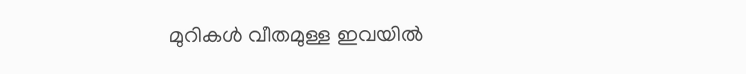മുറികൾ വീതമുള്ള ഇവയിൽ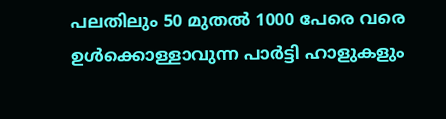പലതിലും 50 മുതൽ 1000 പേരെ വരെ ഉൾക്കൊള്ളാവുന്ന പാർട്ടി ഹാളുകളും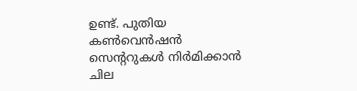ഉണ്ട്. പുതിയ കൺവെൻഷൻ സെന്ററുകൾ നിർമിക്കാൻ ചില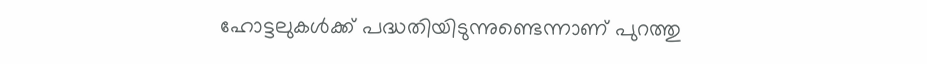ഹോട്ടലുകൾക്ക് പദ്ധതിയിടുന്നുണ്ടെന്നാണ് പുറത്തു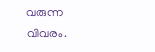വരുന്ന വിവരം.